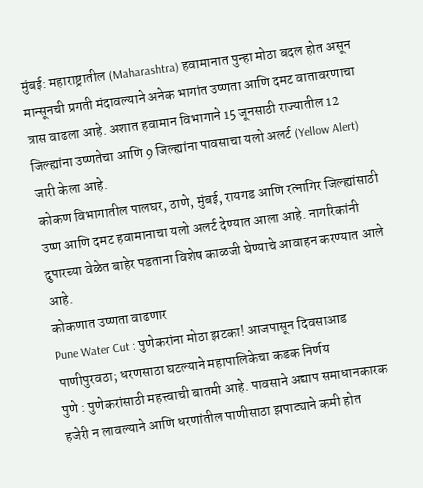मुंबई: महाराष्ट्रातील (Maharashtra) हवामानात पुन्हा मोठा बदल होत असून मान्सूनची प्रगती मंदावल्याने अनेक भागांत उष्णता आणि दमट वातावरणाचा त्रास वाढला आहे. अशात हवामान विभागाने 15 जूनसाठी राज्यातील 12 जिल्ह्यांना उष्णतेचा आणि 9 जिल्ह्यांना पावसाचा यलो अलर्ट (Yellow Alert) जारी केला आहे.
कोकण विभागातील पालघर, ठाणे, मुंबई, रायगड आणि रत्नागिर जिल्ह्यांसाठी उष्ण आणि दमट हवामानाचा यलो अलर्ट देण्यात आला आहे. नागरिकांनी दुपारच्या वेळेत बाहेर पडताना विशेष काळजी घेण्याचे आवाहन करण्यात आले आहे.
कोकणात उष्णता वाढणार
Pune Water Cut : पुणेकरांना मोठा झटका! आजपासून दिवसाआड पाणीपुरवठा; धरणसाठा घटल्याने महापालिकेचा कडक निर्णय
पुणे : पुणेकरांसाठी महत्त्वाची बातमी आहे. पावसाने अद्याप समाधानकारक हजेरी न लावल्याने आणि धरणांतील पाणीसाठा झपाट्याने कमी होत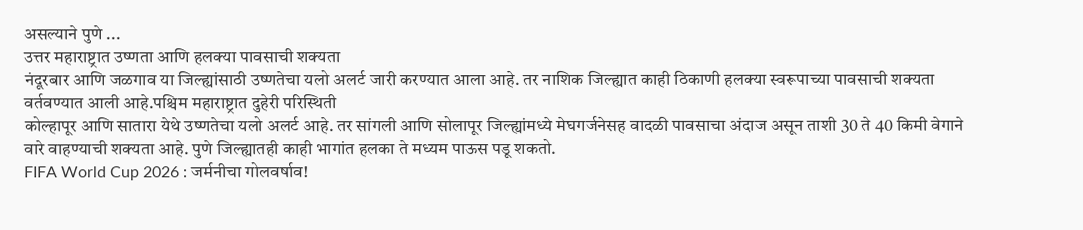असल्याने पुणे ...
उत्तर महाराष्ट्रात उष्णता आणि हलक्या पावसाची शक्यता
नंदूरबार आणि जळगाव या जिल्ह्यांसाठी उष्णतेचा यलो अलर्ट जारी करण्यात आला आहे. तर नाशिक जिल्ह्यात काही ठिकाणी हलक्या स्वरूपाच्या पावसाची शक्यता वर्तवण्यात आली आहे.पश्चिम महाराष्ट्रात दुहेरी परिस्थिती
कोल्हापूर आणि सातारा येथे उष्णतेचा यलो अलर्ट आहे. तर सांगली आणि सोलापूर जिल्ह्यांमध्ये मेघगर्जनेसह वादळी पावसाचा अंदाज असून ताशी 30 ते 40 किमी वेगाने वारे वाहण्याची शक्यता आहे. पुणे जिल्ह्यातही काही भागांत हलका ते मध्यम पाऊस पडू शकतो.
FIFA World Cup 2026 : जर्मनीचा गोलवर्षाव!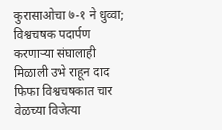कुरासाओचा ७-१ ने धुव्वा; विश्वचषक पदार्पण करणाऱ्या संघालाही मिळाली उभे राहून दाद
फिफा विश्वचषकात चार वेळच्या विजेत्या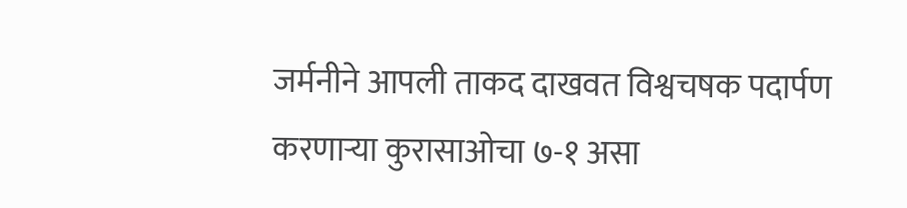जर्मनीने आपली ताकद दाखवत विश्वचषक पदार्पण करणाऱ्या कुरासाओचा ७-१ असा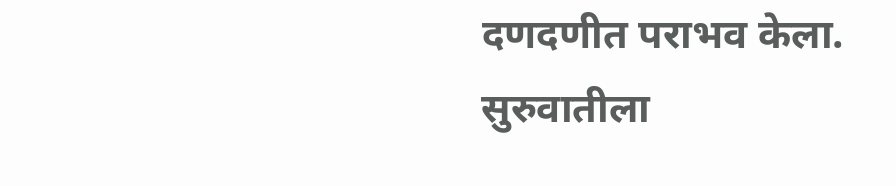दणदणीत पराभव केला. सुरुवातीला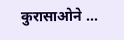कुरासाओने ...